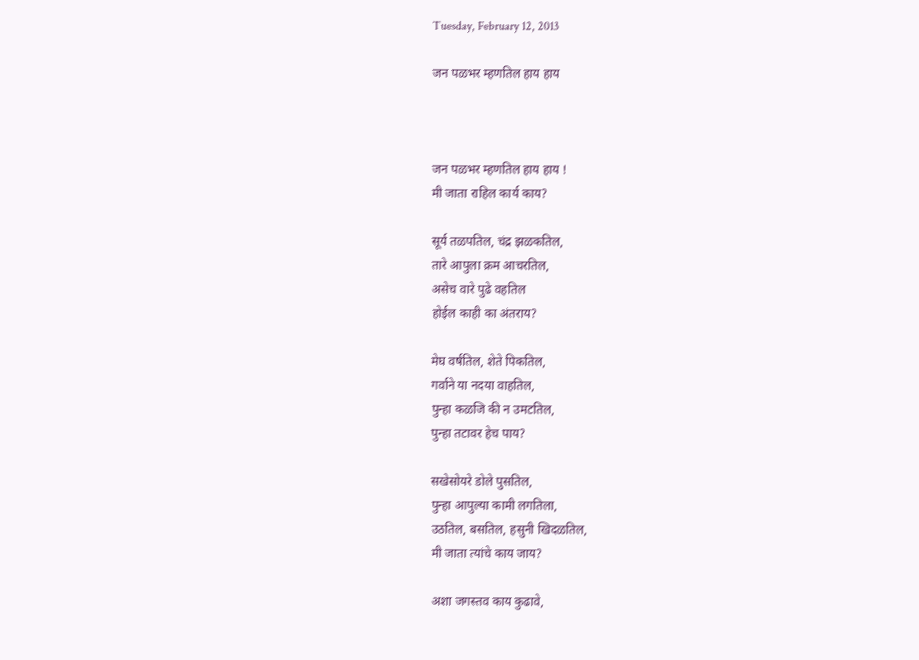Tuesday, February 12, 2013

जन पळभर म्हणतिल हाय हाय



जन पळभर म्हणतिल हाय हाय !
मी जाता राहिल कार्य काय?

सूर्य तळपतिल, चंद्र झळकतिल,
तारे आपुला क्रम आचरतिल,
असेच वारे पुढे वहतिल
होईल काही का अंतराय?

मेघ वर्षतिल, शेते पिकतिल,
गर्वाने या नदया वाहतिल,
पुन्हा कळजि की न उमटतिल,
पुन्हा तटावर हेच पाय?

सखेसोयरे डोले पुसतिल,
पुन्हा आपुल्या कामी लगतिला,
उठतिल, बसतिल, हसुनी खिदळतिल,
मी जाता त्यांचे काय जाय?

अशा जगस्तव काय कुढावे,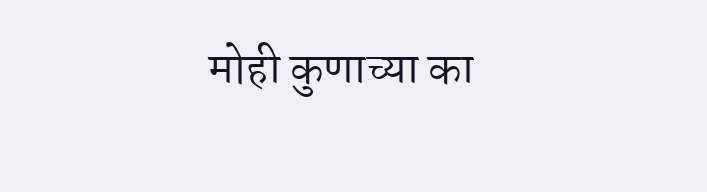मोही कुणाच्या का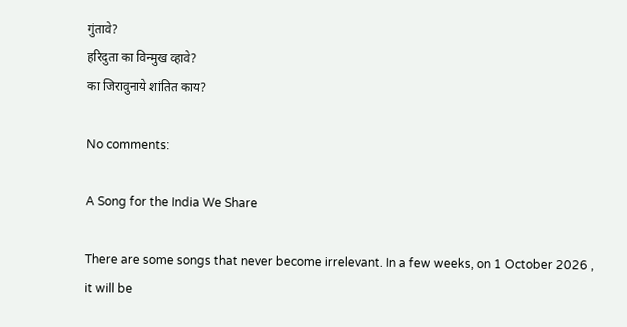गुंतावे?
हरिदुता का विन्मुख व्हावे?
का जिरावुनाये शांतित काय?

No comments:

A Song for the India We Share

There are some songs that never become irrelevant. In a few weeks, on 1 October 2026 , it will be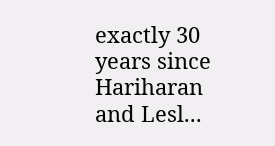exactly 30 years since  Hariharan and Lesl...